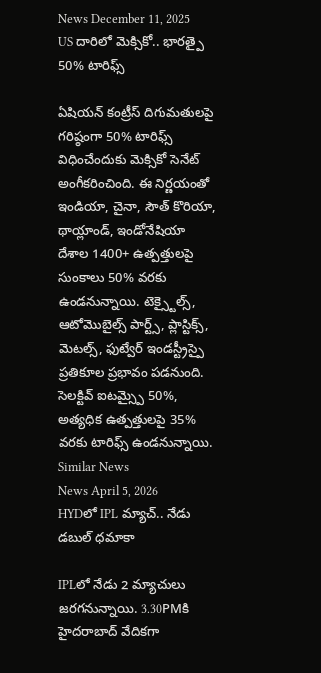News December 11, 2025
US దారిలో మెక్సికో.. భారత్పై 50% టారిఫ్స్

ఏషియన్ కంట్రీస్ దిగుమతులపై గరిష్ఠంగా 50% టారిఫ్స్ విధించేందుకు మెక్సికో సెనేట్ అంగీకరించింది. ఈ నిర్ణయంతో ఇండియా, చైనా, సౌత్ కొరియా, థాయ్లాండ్, ఇండోనేషియా దేశాల 1400+ ఉత్పత్తులపై సుంకాలు 50% వరకు ఉండనున్నాయి. టెక్స్టైల్స్, ఆటోమొబైల్స్ పార్ట్స్, ప్లాస్టిక్స్, మెటల్స్, ఫుట్వేర్ ఇండస్ట్రీస్పై ప్రతికూల ప్రభావం పడనుంది. సెలక్టివ్ ఐటమ్స్పై 50%, అత్యధిక ఉత్పత్తులపై 35% వరకు టారిఫ్స్ ఉండనున్నాయి.
Similar News
News April 5, 2026
HYDలో IPL మ్యాచ్.. నేడు డబుల్ ధమాకా

IPLలో నేడు 2 మ్యాచులు జరగనున్నాయి. 3.30PMకి హైదరాబాద్ వేదికగా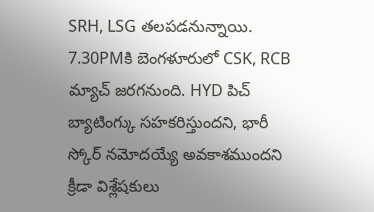SRH, LSG తలపడనున్నాయి. 7.30PMకి బెంగళూరులో CSK, RCB మ్యాచ్ జరగనుంది. HYD పిచ్ బ్యాటింగ్కు సహకరిస్తుందని, భారీ స్కోర్ నమోదయ్యే అవకాశముందని క్రీడా విశ్లేషకులు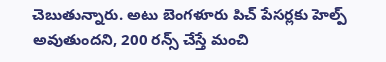చెబుతున్నారు. అటు బెంగళూరు పిచ్ పేసర్లకు హెల్ప్ అవుతుందని, 200 రన్స్ చేస్తే మంచి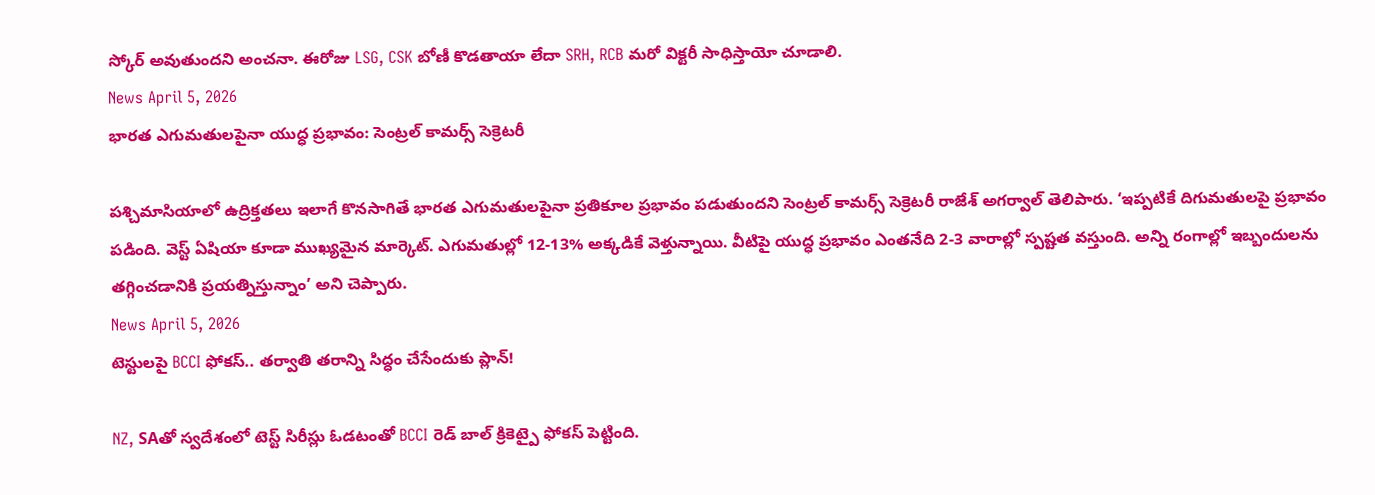స్కోర్ అవుతుందని అంచనా. ఈరోజు LSG, CSK బోణీ కొడతాయా లేదా SRH, RCB మరో విక్టరీ సాధిస్తాయో చూడాలి.
News April 5, 2026
భారత ఎగుమతులపైనా యుద్ధ ప్రభావం: సెంట్రల్ కామర్స్ సెక్రెటరీ

పశ్చిమాసియాలో ఉద్రిక్తతలు ఇలాగే కొనసాగితే భారత ఎగుమతులపైనా ప్రతికూల ప్రభావం పడుతుందని సెంట్రల్ కామర్స్ సెక్రెటరీ రాజేశ్ అగర్వాల్ తెలిపారు. ‘ఇప్పటికే దిగుమతులపై ప్రభావం పడింది. వెస్ట్ ఏషియా కూడా ముఖ్యమైన మార్కెట్. ఎగుమతుల్లో 12-13% అక్కడికే వెళ్తున్నాయి. వీటిపై యుద్ధ ప్రభావం ఎంతనేది 2-3 వారాల్లో స్పష్టత వస్తుంది. అన్ని రంగాల్లో ఇబ్బందులను తగ్గించడానికి ప్రయత్నిస్తున్నాం’ అని చెప్పారు.
News April 5, 2026
టెస్టులపై BCCI ఫోకస్.. తర్వాతి తరాన్ని సిద్ధం చేసేందుకు ప్లాన్!

NZ, SAతో స్వదేశంలో టెస్ట్ సిరీస్లు ఓడటంతో BCCI రెడ్ బాల్ క్రికెట్పై ఫోకస్ పెట్టింది.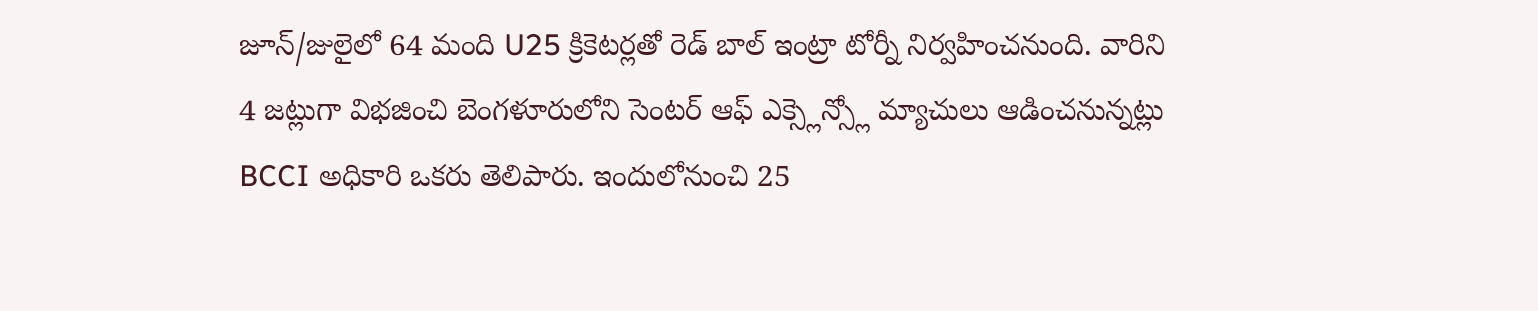జూన్/జులైలో 64 మంది U25 క్రికెటర్లతో రెడ్ బాల్ ఇంట్రా టోర్నీ నిర్వహించనుంది. వారిని 4 జట్లుగా విభజించి బెంగళూరులోని సెంటర్ ఆఫ్ ఎక్స్లెన్స్లో మ్యాచులు ఆడించనున్నట్లు BCCI అధికారి ఒకరు తెలిపారు. ఇందులోనుంచి 25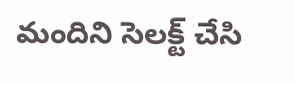మందిని సెలక్ట్ చేసి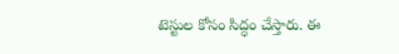టెస్టుల కోసం సిద్ధం చేస్తారు. ఈ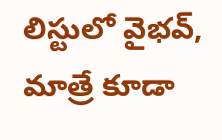లిస్టులో వైభవ్, మాత్రే కూడా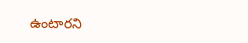ఉంటారని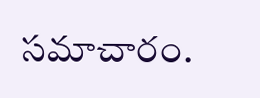సమాచారం.